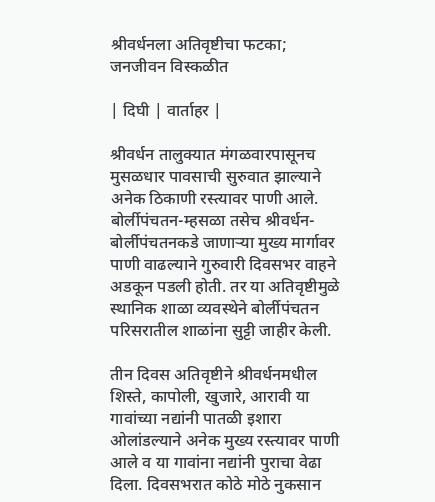श्रीवर्धनला अतिवृष्टीचा फटका; जनजीवन विस्कळीत

| दिघी | वार्ताहर |

श्रीवर्धन तालुक्यात मंगळवारपासूनच मुसळधार पावसाची सुरुवात झाल्याने अनेक ठिकाणी रस्त्यावर पाणी आले. बोर्लीपंचतन-म्हसळा तसेच श्रीवर्धन-बोर्लीपंचतनकडे जाणाऱ्या मुख्य मार्गावर पाणी वाढल्याने गुरुवारी दिवसभर वाहने अडकून पडली होती. तर या अतिवृष्टीमुळे स्थानिक शाळा व्यवस्थेने बोर्लीपंचतन परिसरातील शाळांना सुट्टी जाहीर केली.

तीन दिवस अतिवृष्टीने श्रीवर्धनमधील शिस्ते, कापोली, खुजारे, आरावी या गावांच्या नद्यांनी पातळी इशारा ओलांडल्याने अनेक मुख्य रस्त्यावर पाणी आले व या गावांना नद्यांनी पुराचा वेढा दिला. दिवसभरात कोठे मोठे नुकसान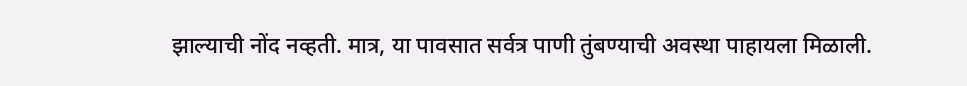झाल्याची नोंद नव्हती. मात्र, या पावसात सर्वत्र पाणी तुंबण्याची अवस्था पाहायला मिळाली.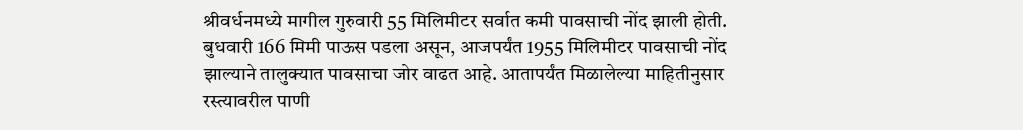श्रीवर्धनमध्ये मागील गुरुवारी 55 मिलिमीटर सर्वात कमी पावसाची नोंद झाली होती. बुधवारी 166 मिमी पाऊस पडला असून, आजपर्यंत 1955 मिलिमीटर पावसाची नोंद झाल्याने तालुक्यात पावसाचा जोर वाढत आहे. आतापर्यंत मिळालेल्या माहितीनुसार रस्त्यावरील पाणी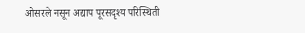ओसरले नसून अद्याप पूरसदृश्य परिस्थिती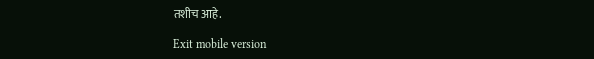तशीच आहे.

Exit mobile version